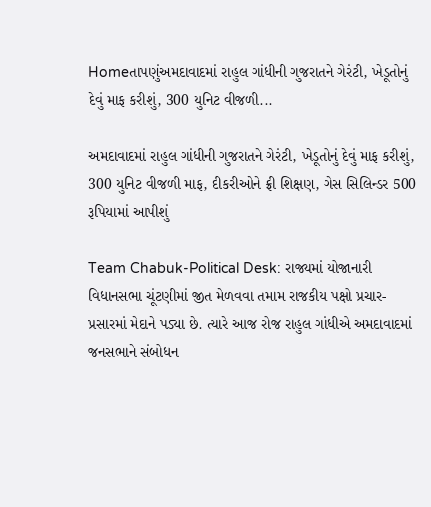Homeતાપણુંઅમદાવાદમાં રાહુલ ગાંધીની ગુજરાતને ગેરંટી, ખેડૂતોનું દેવું માફ કરીશું, 300 યુનિટ વીજળી...

અમદાવાદમાં રાહુલ ગાંધીની ગુજરાતને ગેરંટી, ખેડૂતોનું દેવું માફ કરીશું, 300 યુનિટ વીજળી માફ, દીકરીઓને ફ્રી શિક્ષણ, ગેસ સિલિન્ડર 500 રૂપિયામાં આપીશું

Team Chabuk-Political Desk: રાજ્યમાં યોજાનારી વિધાનસભા ચૂંટણીમાં જીત મેળવવા તમામ રાજકીય પક્ષો પ્રચાર-પ્રસારમાં મેદાને પડ્યા છે. ત્યારે આજ રોજ રાહુલ ગાંધીએ અમદાવાદમાં જનસભાને સંબોધન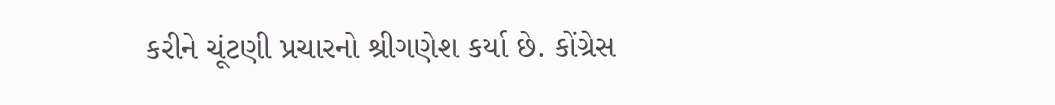કરીને ચૂંટણી પ્રચારનો શ્રીગણેશ કર્યા છે. કોંગ્રેસ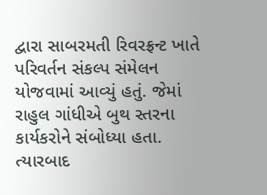દ્વારા સાબરમતી રિવરફ્રન્ટ ખાતે પરિવર્તન સંકલ્પ સંમેલન યોજવામાં આવ્યું હતું. જેમાં રાહુલ ગાંધીએ બુથ સ્તરના કાર્યકરોને સંબોધ્યા હતા. ત્યારબાદ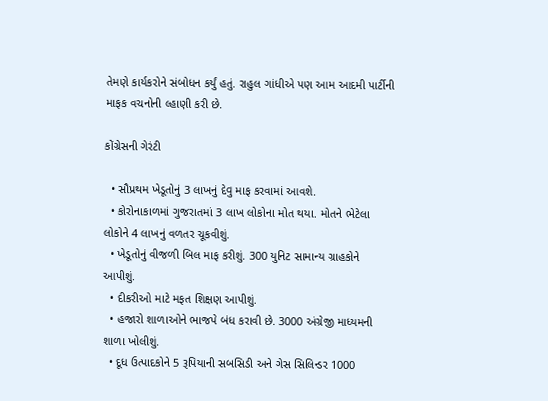તેમણે કાર્યકરોને સંબોધન કર્યું હતું. રાહુલ ગાંધીએ પણ આમ આદમી પાર્ટીની માફક વચનોની લ્હાણી કરી છે.

કોંગ્રેસની ગેરંટી

  • સૌપ્રથમ ખેડૂતોનું 3 લાખનું દેવુ માફ કરવામાં આવશે.
  • કોરોનાકાળમાં ગુજરાતમાં 3 લાખ લોકોના મોત થયા. મોતને ભેટેલા લોકોને 4 લાખનું વળતર ચૂકવીશું.
  • ખેડૂતોનું વીજળી બિલ માફ કરીશું. 300 યુનિટ સામાન્ય ગ્રાહકોને આપીશું.
  • દીકરીઓ માટે મફત શિક્ષણ આપીશું.
  • હજારો શાળાઓને ભાજપે બંધ કરાવી છે. 3000 અંગ્રેજી માધ્યમની શાળા ખોલીશું.
  • દૂધ ઉત્પાદકોને 5 રૂપિયાની સબસિડી અને ગેસ સિલિન્ડર 1000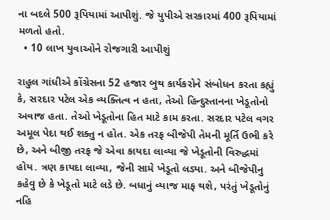ના બદલે 500 રૂપિયામાં આપીશું. જે યુપીએ સરકારમાં 400 રૂપિયામાં મળતો હતો.
  • 10 લાખ યુવાઓને રોજગારી આપીશું

રાહુલ ગાંધીએ કોંગ્રેસના 52 હજાર બુથ કાર્યકરોને સંબોધન કરતા કહ્યું કે, સરદાર પટેલ એક વ્યક્તિત્વ ન હતા, તેઓ હિન્દુસ્તાનના ખેડૂતોનો અવાજ હતા. તેઓ ખેડૂતોના હિત માટે કામ કરતા. સરદાર પટેલ વગર અમૂલ પેદા થઈ શક્તુ ન હોત. એક તરફ બીજેપી તેમની મૂર્તિ ઉભી કરે છે, અને બીજી તરફ જે એવા કાયદા લાવ્યા જે ખેડૂતોની વિરુદ્ધમાં હોય. ત્રણ કાયદા લાવ્યા, જેની સામે ખેડૂતો લડ્યા. અને બીજેપીનુ કહેવુ છે કે ખેડૂતો માટે લડે છે. બધાનું વ્યાજ માફ થશે, પરંતું ખેડૂતોનું નહિ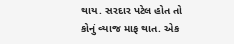થાય. સરદાર પટેલ હોત તો કોનું વ્યાજ માફ થાત. એક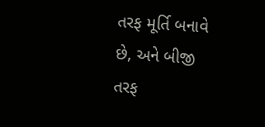તરફ મૂર્તિ બનાવે છે, અને બીજી તરફ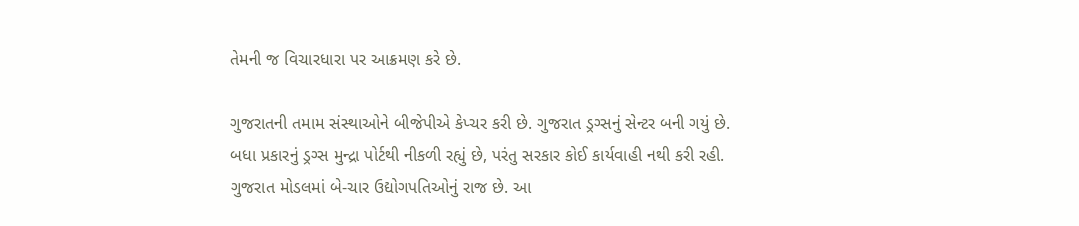તેમની જ વિચારધારા પર આક્રમણ કરે છે.

ગુજરાતની તમામ સંસ્થાઓને બીજેપીએ કેપ્ચર કરી છે. ગુજરાત ડ્રગ્સનું સેન્ટર બની ગયું છે. બધા પ્રકારનું ડ્રગ્સ મુન્દ્રા પોર્ટથી નીકળી રહ્યું છે, પરંતુ સરકાર કોઈ કાર્યવાહી નથી કરી રહી. ગુજરાત મોડલમાં બે-ચાર ઉદ્યોગપતિઓનું રાજ છે. આ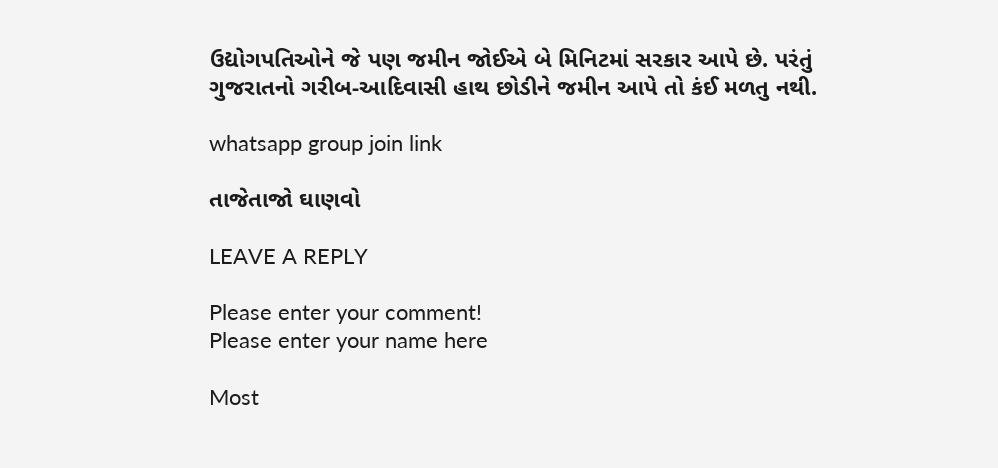ઉદ્યોગપતિઓને જે પણ જમીન જોઈએ બે મિનિટમાં સરકાર આપે છે. પરંતું ગુજરાતનો ગરીબ-આદિવાસી હાથ છોડીને જમીન આપે તો કંઈ મળતુ નથી.

whatsapp group join link

તાજેતાજો ઘાણવો

LEAVE A REPLY

Please enter your comment!
Please enter your name here

Most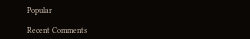Popular

Recent Comments